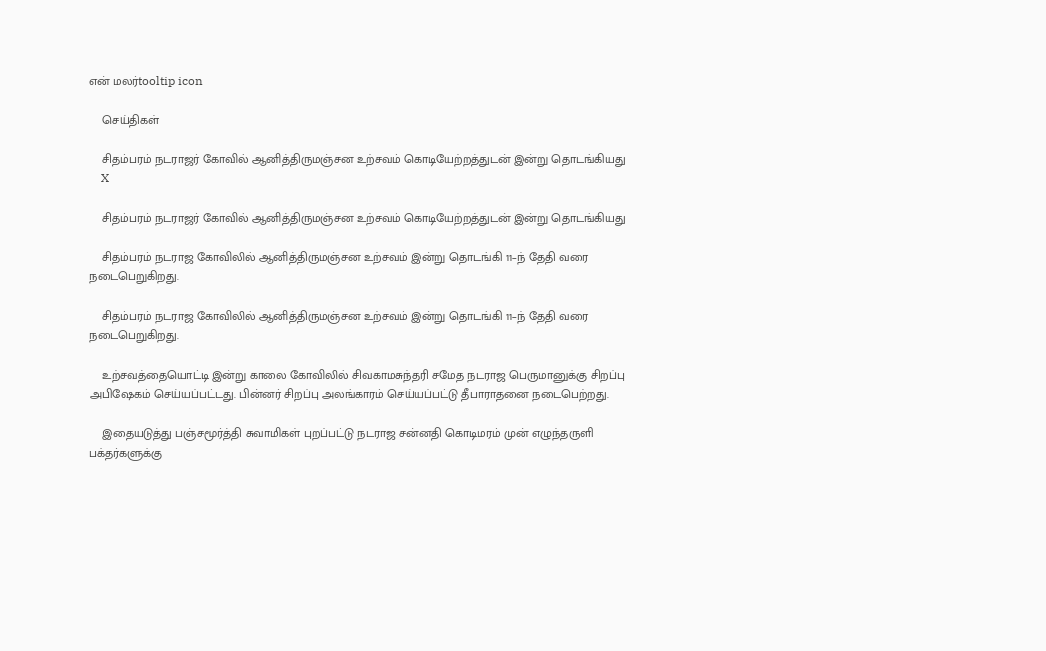என் மலர்tooltip icon

    செய்திகள்

    சிதம்பரம் நடராஜர் கோவில் ஆனித்திருமஞ்சன உற்சவம் கொடியேற்றத்துடன் இன்று தொடங்கியது
    X

    சிதம்பரம் நடராஜர் கோவில் ஆனித்திருமஞ்சன உற்சவம் கொடியேற்றத்துடன் இன்று தொடங்கியது

    சிதம்பரம் நடராஜ கோவிலில் ஆனித்திருமஞ்சன உற்சவம் இன்று தொடங்கி 11–ந் தேதி வரை நடைபெறுகிறது.

    சிதம்பரம் நடராஜ கோவிலில் ஆனித்திருமஞ்சன உற்சவம் இன்று தொடங்கி 11–ந் தேதி வரை நடைபெறுகிறது.

    உற்சவத்தையொட்டி இன்று காலை கோவிலில் சிவகாமசுந்தரி சமேத நடராஜ பெருமானுக்கு சிறப்பு அபிஷேகம் செய்யப்பட்டது. பின்னர் சிறப்பு அலங்காரம் செய்யப்பட்டு தீபாராதனை நடைபெற்றது.

    இதையடுத்து பஞ்சமூர்த்தி சுவாமிகள் புறப்பட்டு நடராஜ சன்னதி கொடிமரம் முன் எழுந்தருளி பக்தர்களுக்கு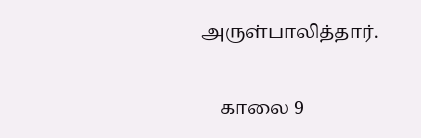அருள்பாலித்தார்.

    காலை 9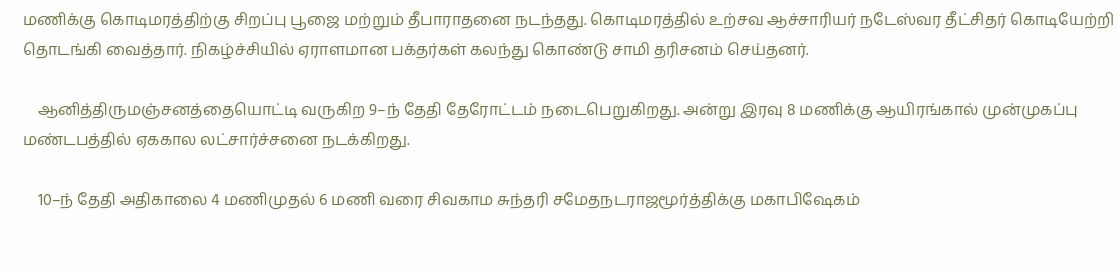மணிக்கு கொடிமரத்திற்கு சிறப்பு பூஜை மற்றும் தீபாராதனை நடந்தது. கொடிமரத்தில் உற்சவ ஆச்சாரியர் நடேஸ்வர தீட்சிதர் கொடியேற்றி தொடங்கி வைத்தார். நிகழ்ச்சியில் ஏராளமான பக்தர்கள் கலந்து கொண்டு சாமி தரிசனம் செய்தனர்.

    ஆனித்திருமஞ்சனத்தையொட்டி வருகிற 9–ந் தேதி தேரோட்டம் நடைபெறுகிறது. அன்று இரவு 8 மணிக்கு ஆயிரங்கால் முன்முகப்பு மண்டபத்தில் ஏககால லட்சார்ச்சனை நடக்கிறது.

    10–ந் தேதி அதிகாலை 4 மணிமுதல் 6 மணி வரை சிவகாம சுந்தரி சமேதநடராஜமூர்த்திக்கு மகாபிஷேகம்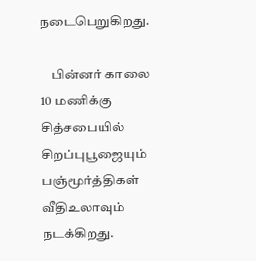நடைபெறுகிறது.

    பின்னர் காலை 10 மணிக்கு சித்சபையில் சிறப்புபூஜையும் பஞ்மூர்த்திகள் வீதிஉலாவும் நடக்கிறது.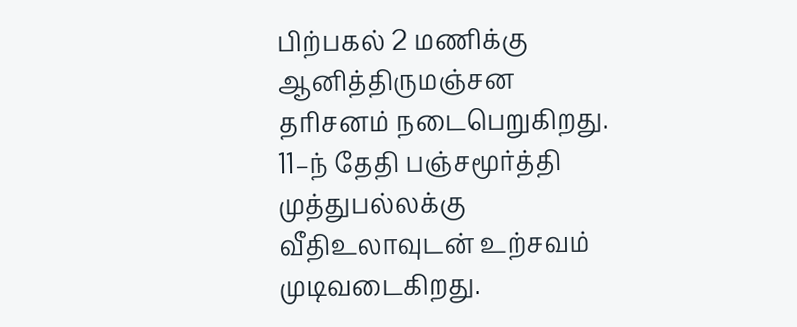பிற்பகல் 2 மணிக்கு ஆனித்திருமஞ்சன தரிசனம் நடைபெறுகிறது. 11–ந் தேதி பஞ்சமூர்த்தி முத்துபல்லக்கு வீதிஉலாவுடன் உற்சவம் முடிவடைகிறது.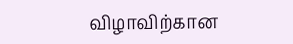விழாவிற்கான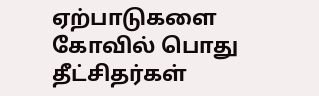ஏற்பாடுகளை கோவில் பொது தீட்சிதர்கள்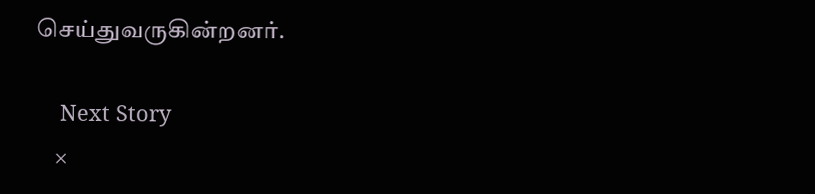செய்துவருகின்றனர்.

    Next Story
    ×